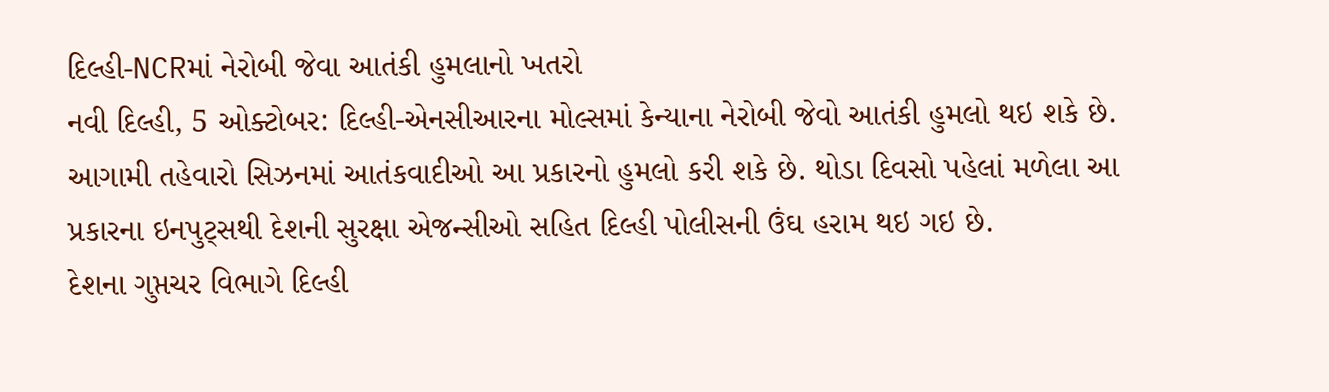દિલ્હી-NCRમાં નેરોબી જેવા આતંકી હુમલાનો ખતરો
નવી દિલ્હી, 5 ઓક્ટોબર: દિલ્હી-એનસીઆરના મોલ્સમાં કેન્યાના નેરોબી જેવો આતંકી હુમલો થઇ શકે છે. આગામી તહેવારો સિઝનમાં આતંકવાદીઓ આ પ્રકારનો હુમલો કરી શકે છે. થોડા દિવસો પહેલાં મળેલા આ પ્રકારના ઇનપુટ્સથી દેશની સુરક્ષા એજન્સીઓ સહિત દિલ્હી પોલીસની ઉંઘ હરામ થઇ ગઇ છે.
દેશના ગુપ્તચર વિભાગે દિલ્હી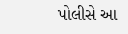પોલીસે આ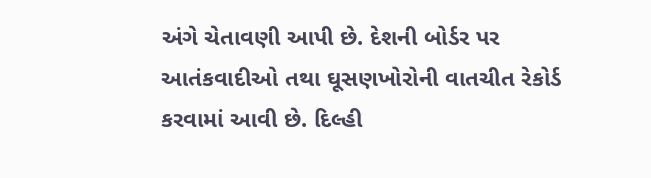અંગે ચેતાવણી આપી છે. દેશની બોર્ડર પર આતંકવાદીઓ તથા ઘૂસણખોરોની વાતચીત રેકોર્ડ કરવામાં આવી છે. દિલ્હી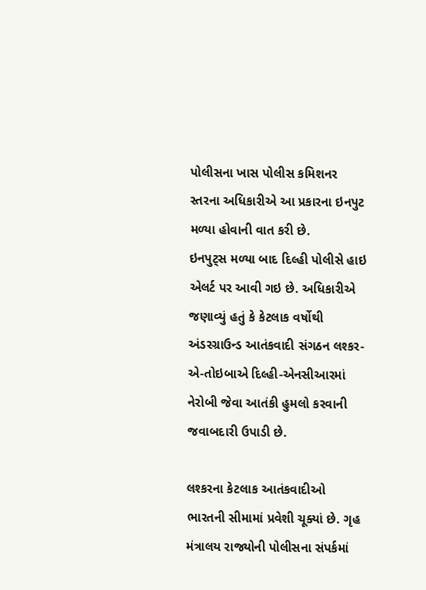પોલીસના ખાસ પોલીસ કમિશનર સ્તરના અધિકારીએ આ પ્રકારના ઇનપુટ મળ્યા હોવાની વાત કરી છે.
ઇનપુટ્સ મળ્યા બાદ દિલ્હી પોલીસે હાઇ એલર્ટ પર આવી ગઇ છે. અધિકારીએ જણાવ્યું હતું કે કેટલાક વર્ષોથી અંડરગ્રાઉન્ડ આતંકવાદી સંગઠન લશ્કર-એ-તોઇબાએ દિલ્હી-એનસીઆરમાં નેરોબી જેવા આતંકી હુમલો કરવાની જવાબદારી ઉપાડી છે.

લશ્કરના કેટલાક આતંકવાદીઓ ભારતની સીમામાં પ્રવેશી ચૂક્યાં છે. ગૃહ મંત્રાલય રાજ્યોની પોલીસના સંપર્કમાં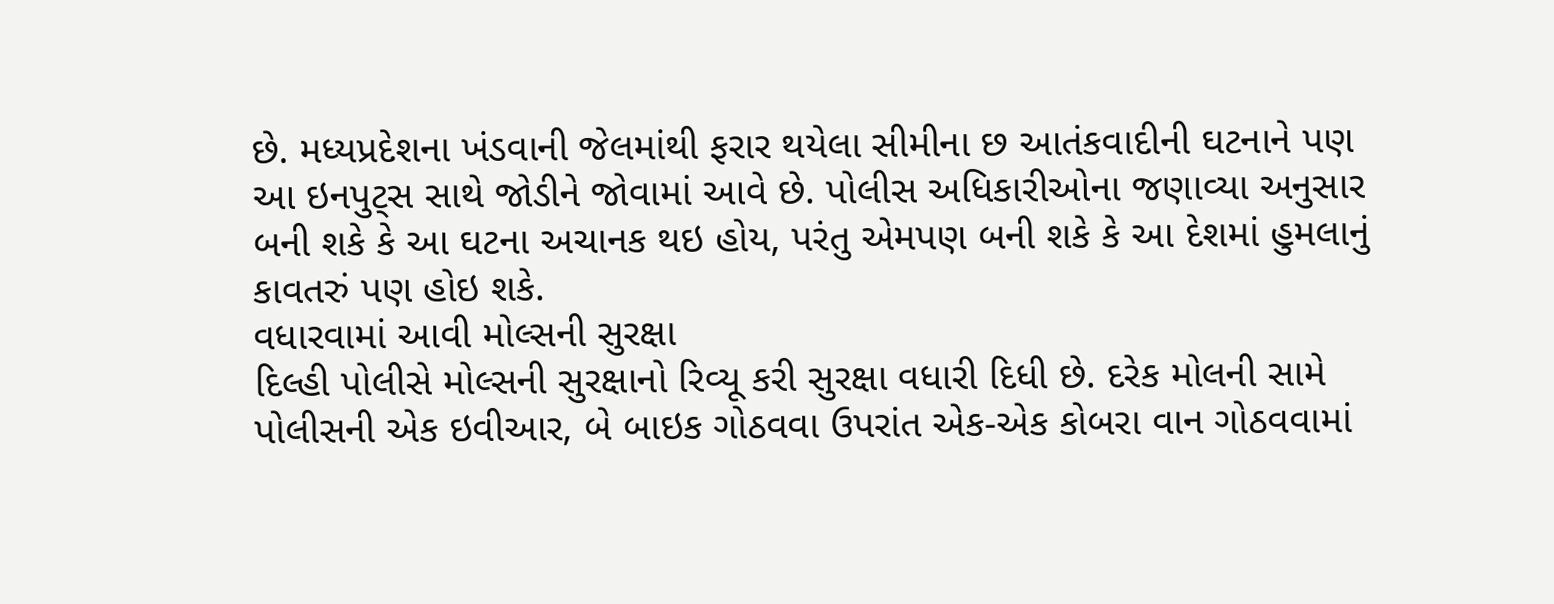છે. મધ્યપ્રદેશના ખંડવાની જેલમાંથી ફરાર થયેલા સીમીના છ આતંકવાદીની ઘટનાને પણ આ ઇનપુટ્સ સાથે જોડીને જોવામાં આવે છે. પોલીસ અધિકારીઓના જણાવ્યા અનુસાર બની શકે કે આ ઘટના અચાનક થઇ હોય, પરંતુ એમપણ બની શકે કે આ દેશમાં હુમલાનું કાવતરું પણ હોઇ શકે.
વધારવામાં આવી મોલ્સની સુરક્ષા
દિલ્હી પોલીસે મોલ્સની સુરક્ષાનો રિવ્યૂ કરી સુરક્ષા વધારી દિધી છે. દરેક મોલની સામે પોલીસની એક ઇવીઆર, બે બાઇક ગોઠવવા ઉપરાંત એક-એક કોબરા વાન ગોઠવવામાં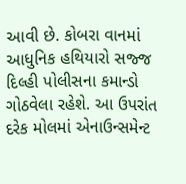આવી છે. કોબરા વાનમાં આધુનિક હથિયારો સજ્જ દિલ્હી પોલીસના કમાન્ડો ગોઠવેલા રહેશે. આ ઉપરાંત દરેક મોલમાં એનાઉન્સમેન્ટ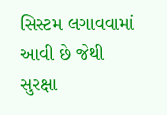સિસ્ટમ લગાવવામાં આવી છે જેથી સુરક્ષા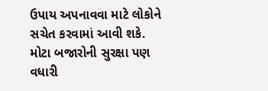ઉપાય અપનાવવા માટે લોકોને સચેત કરવામાં આવી શકે. મોટા બજારોની સુરક્ષા પણ વધારી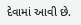દેવામાં આવી છે.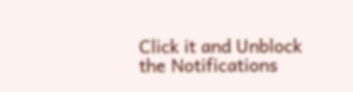Click it and Unblock the Notifications